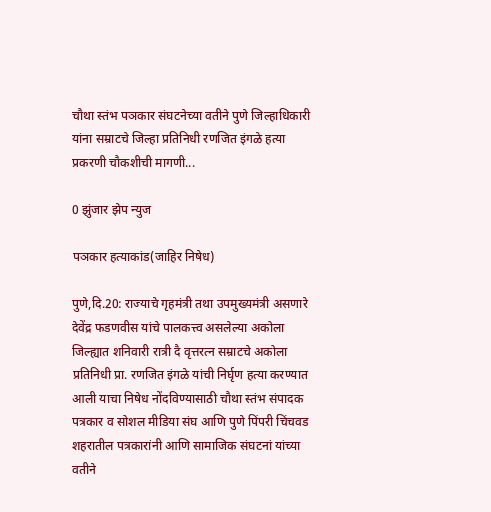चौथा स्तंभ पञकार संघटनेच्या वतीने पुणे जिल्हाधिकारी यांना सम्राटचे जिल्हा प्रतिनिधी रणजित इंगळे हत्या प्रकरणी चौकशीची मागणी...

0 झुंजार झेप न्युज

पञकार हत्याकांड(जाहिर निषेध)

पुणे,दि.20: राज्याचे गृहमंत्री तथा उपमुख्यमंत्री असणारे देवेंद्र फडणवीस यांचे पालकत्त्व असलेल्या अकोला जिल्ह्यात शनिवारी रात्री दै वृत्तरत्न सम्राटचे अकोला प्रतिनिधी प्रा. रणजित इंगळे यांची निर्घृण हत्या करण्यात आली याचा निषेध नोंदविण्यासाठी चौथा स्तंभ संपादक पत्रकार व सोशल मीडिया संघ आणि पुणे पिंपरी चिंचवड शहरातील पत्रकारांनी आणि सामाजिक संघटनां यांच्या वतीने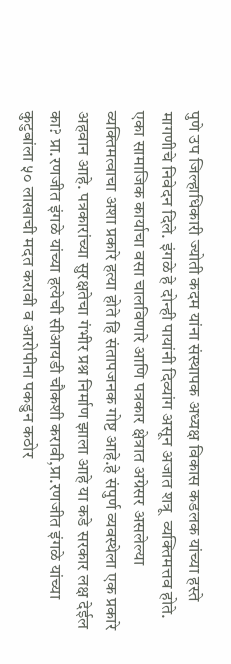पुणे उप जिल्हाधिकारी ज्योती कदम यांना संस्थापक अध्यक्ष विकास कडलक यांच्या हस्ते मागणीचे निवेदन दिले. इंगळे हे दोन्ही पायांनी दिव्यांग असून अजात शत्रू  व्यक्तिमत्तव होते. एका सामाजिक कार्याचा वसा चालविणारे आणि पत्रकार क्षेत्रात अग्रेसर असलेल्या व्यक्तिमत्वाचा अशा प्रकारे हत्या होते हि संतापजनक गोष्ट आहे.हे संपुर्ण व्यवस्थेला एक प्रकारे अहवान आहे. पत्रकारांच्या सुरक्षतेचा गंभीर प्रश्न निर्माण झाला आहे या कडे सरकार लक्ष देईल का? प्रा.रणजीत इंगळे यांच्या हत्येची सीआयडी चौकशी करावी,प्रा.रणजीत इंगळे यांच्या कुटुबांला ५० लाखाची मदत करावी व आरोपीना पकडुन कठोर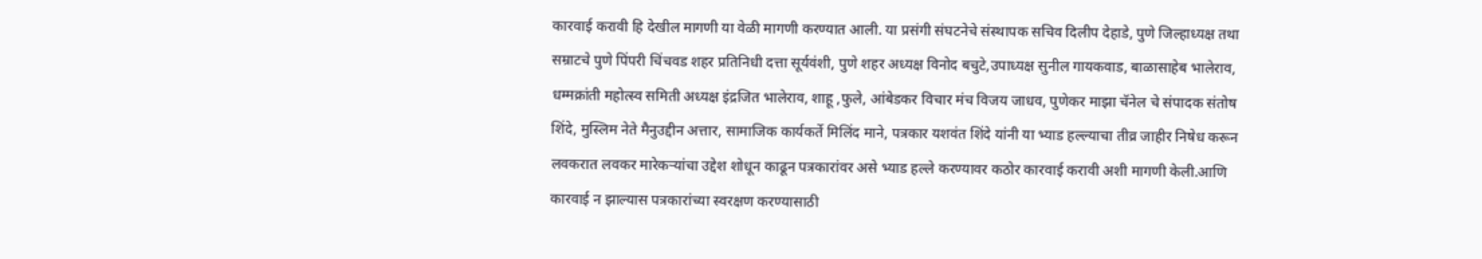कारवाई करावी हि देखील मागणी या वेळी मागणी करण्यात आली. या प्रसंगी संघटनेचे संस्थापक सचिव दिलीप देहाडे, पुणे जिल्हाध्यक्ष तथा सम्राटचे पुणे पिंपरी चिंचवड शहर प्रतिनिधी दत्ता सूर्यवंशी, पुणे शहर अध्यक्ष विनोद बचुटे,उपाध्यक्ष सुनील गायकवाड, बाळासाहेब भालेराव, धम्मक्रांती महोत्स्व समिती अध्यक्ष इंद्रजित भालेराव, शाहू ,फुले, आंबेडकर विचार मंच विजय जाधव, पुणेकर माझा चॅनेल चे संपादक संतोष शिंदे, मुस्लिम नेते मैनुउद्दीन अत्तार, सामाजिक कार्यकर्ते मिलिंद माने, पत्रकार यशवंत शिंदे यांनी या भ्याड हल्ल्याचा तीव्र जाहीर निषेध करून लवकरात लवकर मारेकऱ्यांचा उद्देश शोधून काढून पत्रकारांवर असे भ्याड हल्ले करण्यावर कठोर कारवाई करावी अशी मागणी केली.आणि कारवाई न झाल्यास पत्रकारांच्या स्वरक्षण करण्यासाठी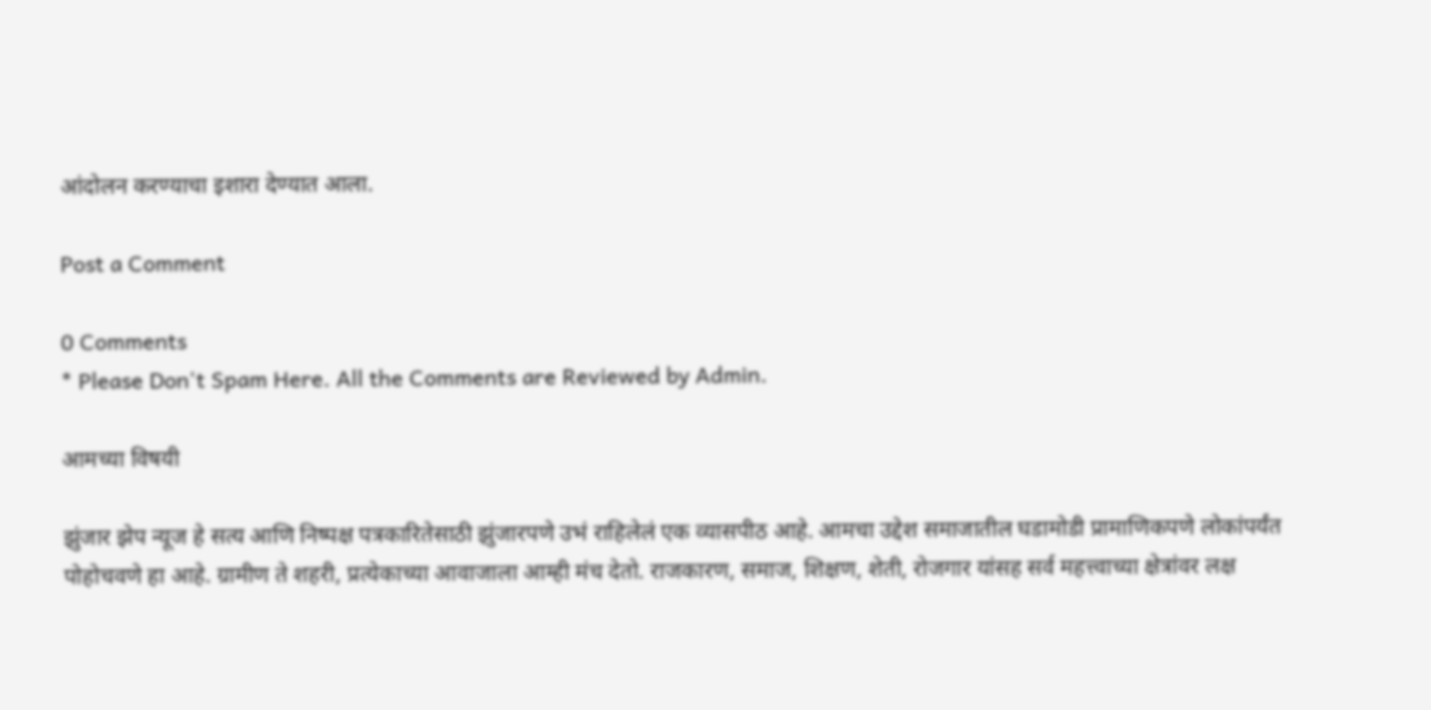आंदोलन करण्याचा इशारा देण्यात आला.

Post a Comment

0 Comments
* Please Don't Spam Here. All the Comments are Reviewed by Admin.

आमच्या विषयी

झुंजार झेप न्यूज हे सत्य आणि निष्पक्ष पत्रकारितेसाठी झुंजारपणे उभं राहिलेलं एक व्यासपीठ आहे. आमचा उद्देश समाजातील घडामोडी प्रामाणिकपणे लोकांपर्यंत पोहोचवणे हा आहे. ग्रामीण ते शहरी, प्रत्येकाच्या आवाजाला आम्ही मंच देतो. राजकारण, समाज, शिक्षण, शेती, रोजगार यांसह सर्व महत्त्वाच्या क्षेत्रांवर लक्ष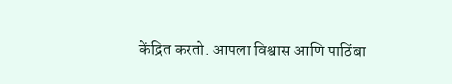केंद्रित करतो. आपला विश्वास आणि पाठिंबा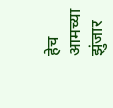हेच आमच्या झुंजार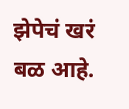झेपेचं खरं बळ आहे.